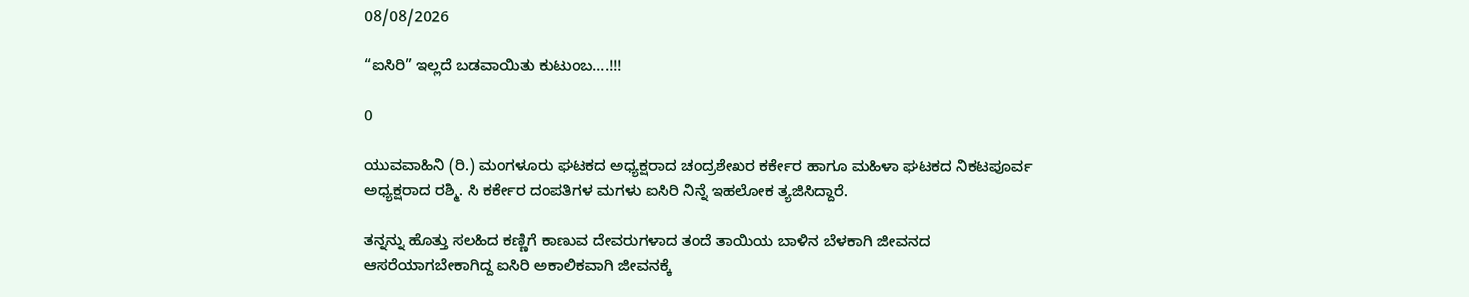08/08/2026

“ಐಸಿರಿ‌‌” ಇಲ್ಲದೆ ಬಡವಾಯಿತು ಕುಟುಂಬ….!!!

0

ಯುವವಾಹಿನಿ (ರಿ.) ಮಂಗಳೂರು ಘಟಕದ ಅಧ್ಯಕ್ಷರಾದ ಚಂದ್ರಶೇಖರ ಕರ್ಕೇರ ಹಾಗೂ ಮಹಿಳಾ ಘಟಕದ ನಿಕಟಪೂರ್ವ ಅಧ್ಯಕ್ಷರಾದ ರಶ್ಮಿ. ಸಿ ಕರ್ಕೇರ ದಂಪತಿಗಳ ಮಗಳು ಐಸಿರಿ ನಿನ್ನೆ ಇಹಲೋಕ ತ್ಯಜಿಸಿದ್ದಾರೆ.

ತನ್ನನ್ನು ಹೊತ್ತು ಸಲಹಿದ ಕಣ್ಣಿಗೆ ಕಾಣುವ ದೇವರುಗಳಾದ ತಂದೆ ತಾಯಿಯ ಬಾಳಿನ ಬೆಳಕಾಗಿ ಜೀವನದ ಆಸರೆಯಾಗಬೇಕಾಗಿದ್ದ ಐಸಿರಿ ಅಕಾಲಿಕವಾಗಿ ಜೀವನಕ್ಕೆ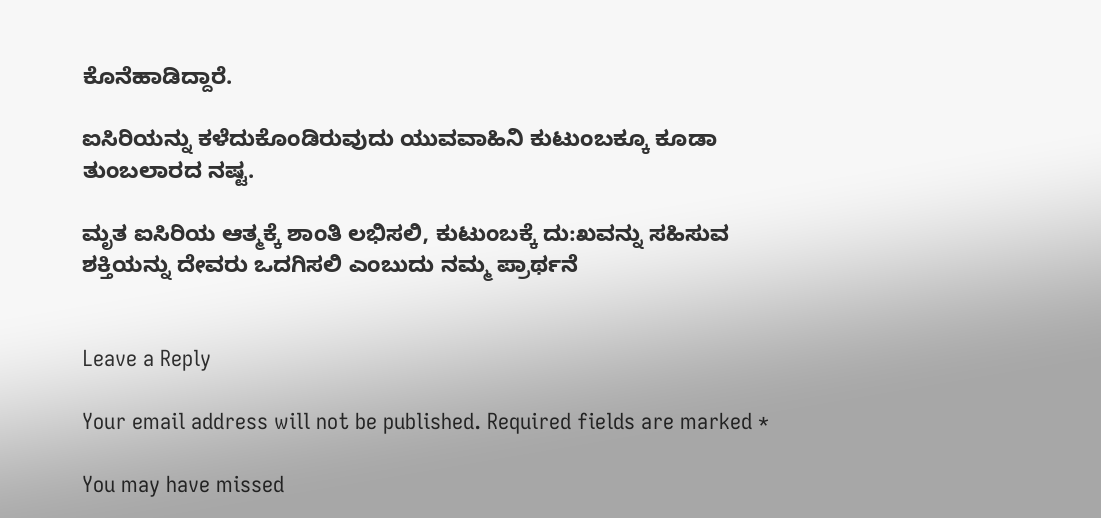ಕೊನೆಹಾಡಿದ್ದಾರೆ.

ಐಸಿರಿಯನ್ನು ಕಳೆದುಕೊಂಡಿರುವುದು ಯುವವಾಹಿನಿ ಕುಟುಂಬಕ್ಕೂ ಕೂಡಾ ತುಂಬಲಾರದ ನಷ್ಟ.

ಮೃತ ಐಸಿರಿಯ ಆತ್ಮಕ್ಕೆ ಶಾಂತಿ ಲಭಿಸಲಿ, ಕುಟುಂಬಕ್ಕೆ ದು:ಖವನ್ನು ಸಹಿಸುವ ಶಕ್ತಿಯನ್ನು ದೇವರು ಒದಗಿಸಲಿ ಎಂಬುದು ನಮ್ಮ ಪ್ರಾರ್ಥನೆ


Leave a Reply

Your email address will not be published. Required fields are marked *

You may have missed